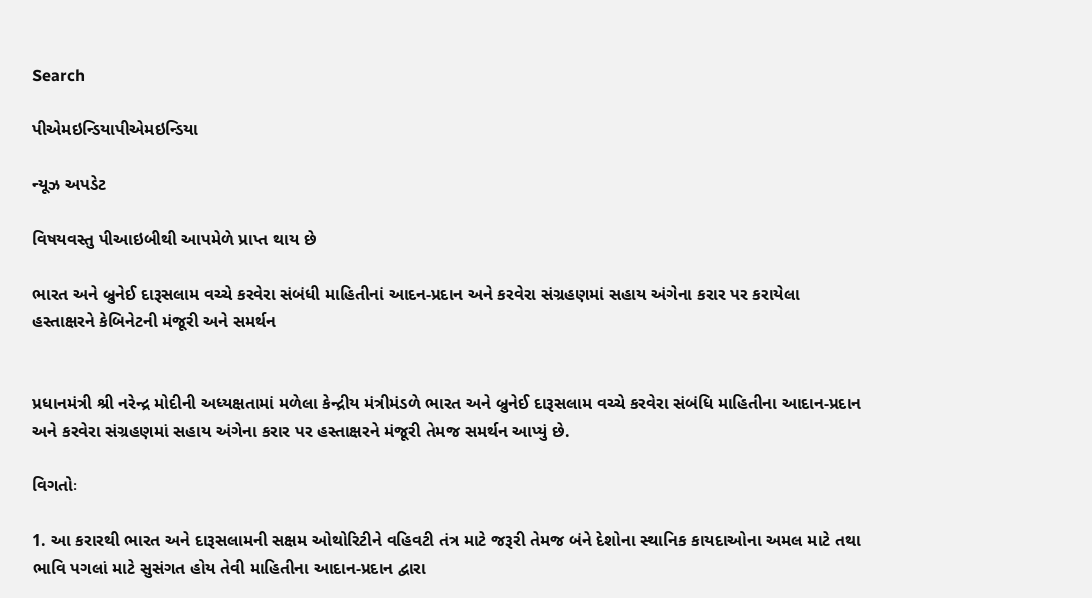Search

પીએમઇન્ડિયાપીએમઇન્ડિયા

ન્યૂઝ અપડેટ

વિષયવસ્તુ પીઆઇબીથી આપમેળે પ્રાપ્ત થાય છે

ભારત અને બ્રુનેઈ દારૂસલામ વચ્ચે કરવેરા સંબંધી માહિતીનાં આદન-પ્રદાન અને કરવેરા સંગ્રહણમાં સહાય અંગેના કરાર પર કરાયેલા હસ્તાક્ષરને કેબિનેટની મંજૂરી અને સમર્થન


પ્રધાનમંત્રી શ્રી નરેન્દ્ર મોદીની અધ્યક્ષતામાં મળેલા કેન્દ્રીય મંત્રીમંડળે ભારત અને બ્રુનેઈ દારૂસલામ વચ્ચે કરવેરા સંબંધિ માહિતીના આદાન-પ્રદાન અને કરવેરા સંગ્રહણમાં સહાય અંગેના કરાર પર હસ્તાક્ષરને મંજૂરી તેમજ સમર્થન આપ્યું છે.

વિગતોઃ

1. આ કરારથી ભારત અને દારૂસલામની સક્ષમ ઓથોરિટીને વહિવટી તંત્ર માટે જરૂરી તેમજ બંને દેશોના સ્થાનિક કાયદાઓના અમલ માટે તથા ભાવિ પગલાં માટે સુસંગત હોય તેવી માહિતીના આદાન-પ્રદાન દ્વારા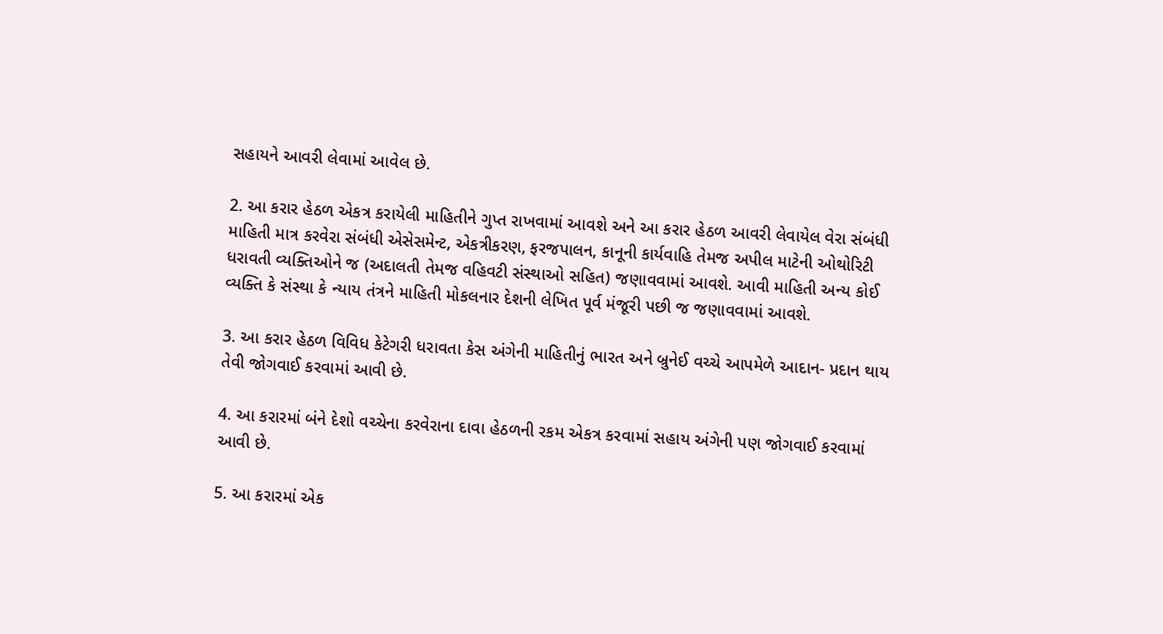સહાયને આવરી લેવામાં આવેલ છે.

2. આ કરાર હેઠળ એકત્ર કરાયેલી માહિતીને ગુપ્ત રાખવામાં આવશે અને આ કરાર હેઠળ આવરી લેવાયેલ વેરા સંબંધી માહિતી માત્ર કરવેરા સંબંધી એસેસમેન્ટ, એકત્રીકરણ, ફરજપાલન, કાનૂની કાર્યવાહિ તેમજ અપીલ માટેની ઓથોરિટી ધરાવતી વ્યક્તિઓને જ (અદાલતી તેમજ વહિવટી સંસ્થાઓ સહિત) જણાવવામાં આવશે. આવી માહિતી અન્ય કોઈ વ્યક્તિ કે સંસ્થા કે ન્યાય તંત્રને માહિતી મોકલનાર દેશની લેખિત પૂર્વ મંજૂરી પછી જ જણાવવામાં આવશે.

3. આ કરાર હેઠળ વિવિધ કેટેગરી ધરાવતા કેસ અંગેની માહિતીનું ભારત અને બ્રુનેઈ વચ્ચે આપમેળે આદાન- પ્રદાન થાય તેવી જોગવાઈ કરવામાં આવી છે.

4. આ કરારમાં બંને દેશો વચ્ચેના કરવેરાના દાવા હેઠળની રકમ એકત્ર કરવામાં સહાય અંગેની પણ જોગવાઈ કરવામાં આવી છે.

5. આ કરારમાં એક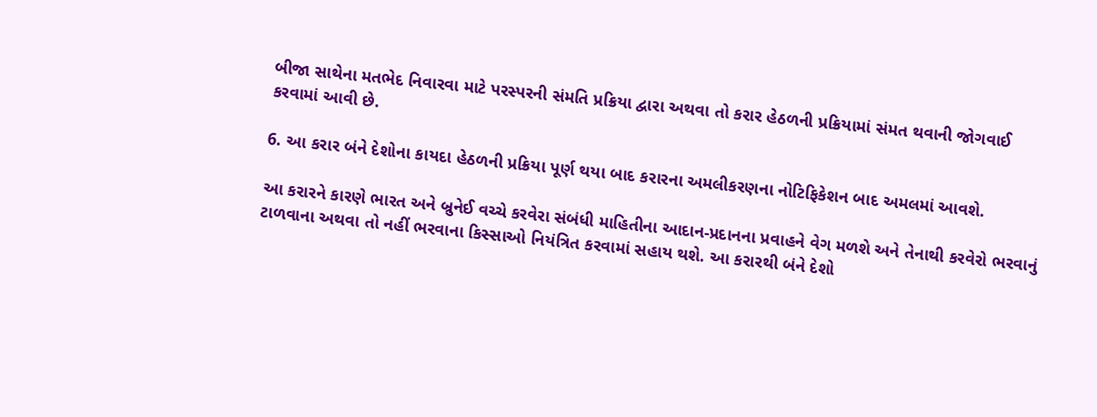બીજા સાથેના મતભેદ નિવારવા માટે પરસ્પરની સંમતિ પ્રક્રિયા દ્વારા અથવા તો કરાર હેઠળની પ્રક્રિયામાં સંમત થવાની જોગવાઈ કરવામાં આવી છે.

6. આ કરાર બંને દેશોના કાયદા હેઠળની પ્રક્રિયા પૂર્ણ થયા બાદ કરારના અમલીકરણના નોટિફિકેશન બાદ અમલમાં આવશે.

આ કરારને કારણે ભારત અને બ્રુનેઈ વચ્ચે કરવેરા સંબંધી માહિતીના આદાન-પ્રદાનના પ્રવાહને વેગ મળશે અને તેનાથી કરવેરો ભરવાનું ટાળવાના અથવા તો નહીં ભરવાના કિસ્સાઓ નિયંત્રિત કરવામાં સહાય થશે. આ કરારથી બંને દેશો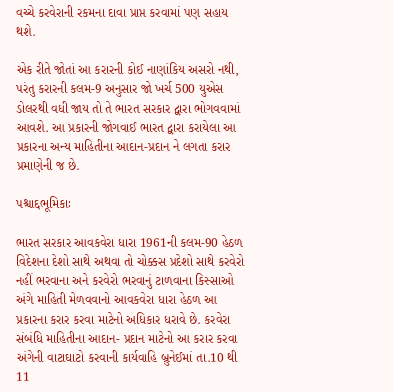વચ્ચે કરવેરાની રકમના દાવા પ્રાપ્ત કરવામાં પણ સહાય થશે.

એક રીતે જોતાં આ કરારની કોઈ નાણાંકિય અસરો નથી, પરંતુ કરારની કલમ-9 અનુસાર જો ખર્ચ 500 યુએસ ડોલરથી વધી જાય તો તે ભારત સરકાર દ્વારા ભોગવવામાં આવશે. આ પ્રકારની જોગવાઈ ભારત દ્વારા કરાયેલા આ પ્રકારના અન્ય માહિતીના આદાન-પ્રદાન ને લગતા કરાર પ્રમાણેની જ છે.

પશ્ચાદ્દભૂમિકાઃ

ભારત સરકાર આવકવેરા ધારા 1961ની કલમ-90 હેઠળ વિદેશના દેશો સાથે અથવા તો ચોક્કસ પ્રદેશો સાથે કરવેરો નહીં ભરવાના અને કરવેરો ભરવાનું ટાળવાના કિસ્સાઓ અંગે માહિતી મેળવવાનો આવકવેરા ધારા હેઠળ આ પ્રકારના કરાર કરવા માટેનો અધિકાર ધરાવે છે. કરવેરા સંબંધિ માહિતીના આદાન- પ્રદાન માટેનો આ કરાર કરવા અંગેની વાટાઘાટો કરવાની કાર્યવાહિ બ્રુનેઈમાં તા.10 થી 11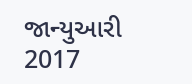જાન્યુઆરી 2017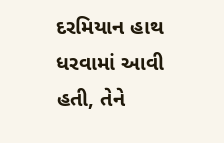દરમિયાન હાથ ધરવામાં આવી હતી, તેને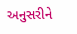અનુસરીને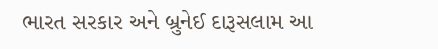ભારત સરકાર અને બ્રુનેઈ દારૂસલામ આ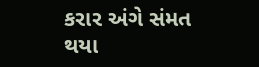કરાર અંગે સંમત થયા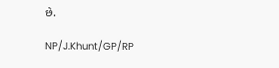છે.

NP/J.Khunt/GP/RP